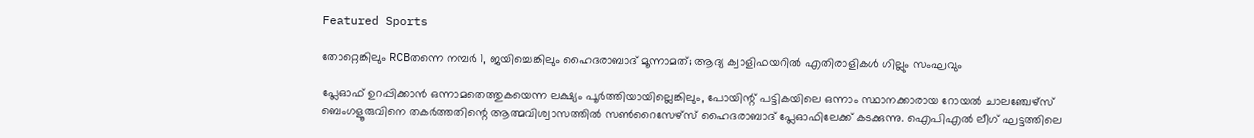Featured Sports

തോറ്റെങ്കിലും RCBതന്നെ നമ്പർ 1, ജയിച്ചെങ്കിലും ഹൈദരാബാദ് മൂന്നാമത്; ആദ്യ ക്വാളിഫയറിൽ എതിരാളികൾ ഗില്ലും സംഘവും

പ്ലേഓഫ് ഉറപ്പിക്കാൻ ഒന്നാമതെത്തുകയെന്ന ലക്ഷ്യം പൂർത്തിയായില്ലെങ്കിലും, പോയിന്റ് പട്ടികയിലെ ഒന്നാം സ്ഥാനക്കാരായ റോയൽ ചാലഞ്ചേഴ്സ് ബെംഗളൂരുവിനെ തകർത്തതിന്റെ ആത്മവിശ്വാസത്തിൽ സൺറൈസേഴ്സ് ഹൈദരാബാദ് പ്ലേഓഫിലേക്ക് കടക്കുന്നു. ഐപിഎൽ ലീഗ് ഘട്ടത്തിലെ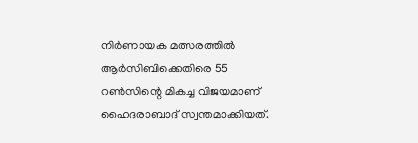നിർണായക മത്സരത്തിൽ ആർസിബിക്കെതിരെ 55 റൺസിന്റെ മികച്ച വിജയമാണ് ഹൈദരാബാദ് സ്വന്തമാക്കിയത്.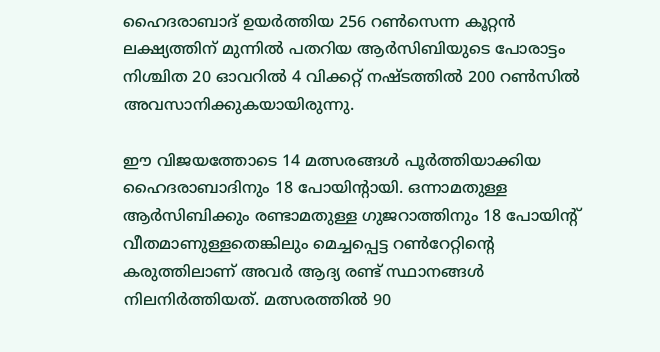ഹൈദരാബാദ് ഉയർത്തിയ 256 റൺസെന്ന കൂറ്റൻ ലക്ഷ്യത്തിന് മുന്നിൽ പതറിയ ആർസിബിയുടെ പോരാട്ടം നിശ്ചിത 20 ഓവറിൽ 4 വിക്കറ്റ് നഷ്ടത്തിൽ 200 റൺസിൽ അവസാനിക്കുകയായിരുന്നു.

ഈ വിജയത്തോടെ 14 മത്സരങ്ങൾ പൂർത്തിയാക്കിയ ഹൈദരാബാദിനും 18 പോയിന്റായി. ഒന്നാമതുള്ള ആർസിബിക്കും രണ്ടാമതുള്ള ഗുജറാത്തിനും 18 പോയിന്റ് വീതമാണുള്ളതെങ്കിലും മെച്ചപ്പെട്ട റൺറേറ്റിന്റെ കരുത്തിലാണ് അവർ ആദ്യ രണ്ട് സ്ഥാനങ്ങൾ നിലനിർത്തിയത്. മത്സരത്തിൽ 90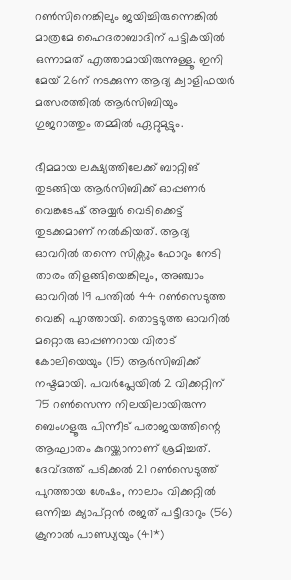റൺസിനെങ്കിലും ജയിച്ചിരുന്നെങ്കിൽ മാത്രമേ ഹൈദരാബാദിന് പട്ടികയിൽ ഒന്നാമത് എത്താമായിരുന്നുള്ളൂ. ഇനി മേയ് 26ന് നടക്കുന്ന ആദ്യ ക്വാളിഫയർ മത്സരത്തിൽ ആർസിബിയും ഗുജറാത്തും തമ്മിൽ ഏറ്റുമുട്ടും.

ഭീമമായ ലക്ഷ്യത്തിലേക്ക് ബാറ്റിങ് തുടങ്ങിയ ആർസിബിക്ക് ഓപ്പണർ വെങ്കടേഷ് അയ്യർ വെടിക്കെട്ട് തുടക്കമാണ് നൽകിയത്. ആദ്യ ഓവറിൽ തന്നെ സിക്സും ഫോറും നേടി താരം തിളങ്ങിയെങ്കിലും, അഞ്ചാം ഓവറിൽ 19 പന്തിൽ 44 റൺസെടുത്ത വെങ്കി പുറത്തായി. തൊട്ടടുത്ത ഓവറിൽ മറ്റൊരു ഓപ്പണറായ വിരാട് കോലിയെയും (15) ആർസിബിക്ക് നഷ്ടമായി. പവർപ്ലേയിൽ 2 വിക്കറ്റിന് 75 റൺസെന്ന നിലയിലായിരുന്ന ബെംഗളൂരു പിന്നീട് പരാജയത്തിന്റെ ആഘാതം കുറയ്ക്കാനാണ് ശ്രമിച്ചത്. ദേവ്‌ദത്ത് പടിക്കൽ 21 റൺസെടുത്ത് പുറത്തായ ശേഷം, നാലാം വിക്കറ്റിൽ ഒന്നിച്ച ക്യാപ്റ്റൻ രജത് പട്ടീദാറും (56) ക്രുനാൽ പാണ്ഡ്യയും (41*)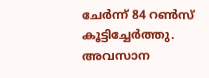ചേർന്ന് 84 റൺസ് കൂട്ടിച്ചേർത്തു. അവസാന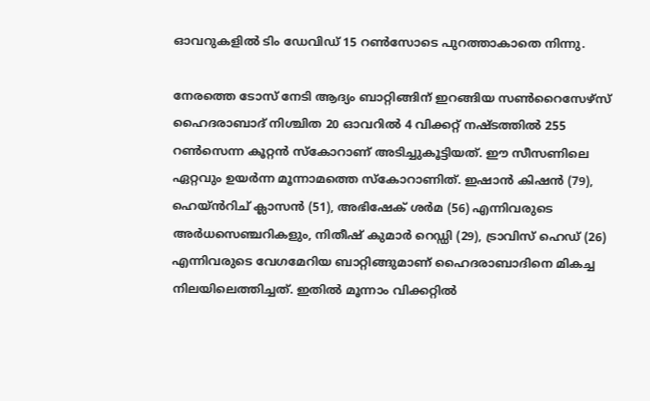ഓവറുകളിൽ ടിം ഡേവിഡ് 15 റൺസോടെ പുറത്താകാതെ നിന്നു.

നേരത്തെ ടോസ് നേടി ആദ്യം ബാറ്റിങ്ങിന് ഇറങ്ങിയ സൺറൈസേഴ്സ് ഹൈദരാബാദ് നിശ്ചിത 20 ഓവറിൽ 4 വിക്കറ്റ് നഷ്ടത്തിൽ 255 റൺസെന്ന കൂറ്റൻ സ്കോറാണ് അടിച്ചുകൂട്ടിയത്. ഈ സീസണിലെ ഏറ്റവും ഉയർന്ന മൂന്നാമത്തെ സ്കോറാണിത്. ഇഷാൻ കിഷൻ (79), ഹെയ്ൻറിച് ക്ലാസൻ (51), അഭിഷേക് ശർമ (56) എന്നിവരുടെ അർധസെഞ്ചറികളും, നിതീഷ് കുമാർ റെഡ്ഡി (29), ട്രാവിസ് ഹെഡ് (26) എന്നിവരുടെ വേഗമേറിയ ബാറ്റിങ്ങുമാണ് ഹൈദരാബാദിനെ മികച്ച നിലയിലെത്തിച്ചത്. ഇതിൽ മൂന്നാം വിക്കറ്റിൽ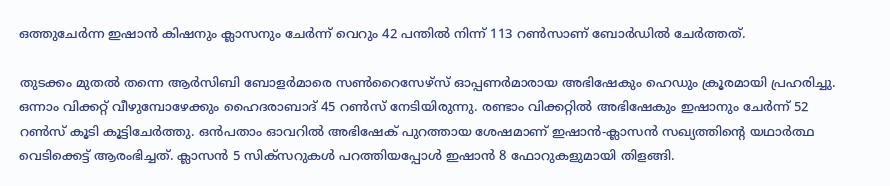ഒത്തുചേർന്ന ഇഷാൻ കിഷനും ക്ലാസനും ചേർന്ന് വെറും 42 പന്തിൽ നിന്ന് 113 റൺസാണ് ബോർഡിൽ ചേർത്തത്.

തുടക്കം മുതൽ തന്നെ ആർസിബി ബോളർമാരെ സൺറൈസേഴ്സ് ഓപ്പണർമാരായ അഭിഷേകും ഹെഡും ക്രൂരമായി പ്രഹരിച്ചു. ഒന്നാം വിക്കറ്റ് വീഴുമ്പോഴേക്കും ഹൈദരാബാദ് 45 റൺസ് നേടിയിരുന്നു. രണ്ടാം വിക്കറ്റിൽ അഭിഷേകും ഇഷാനും ചേർന്ന് 52 റൺസ് കൂടി കൂട്ടിചേർത്തു. ഒൻപതാം ഓവറിൽ അഭിഷേക് പുറത്തായ ശേഷമാണ് ഇഷാൻ-ക്ലാസൻ സഖ്യത്തിന്റെ യഥാർത്ഥ വെടിക്കെട്ട് ആരംഭിച്ചത്. ക്ലാസൻ 5 സിക്സറുകൾ പറത്തിയപ്പോൾ ഇഷാൻ 8 ഫോറുകളുമായി തിളങ്ങി.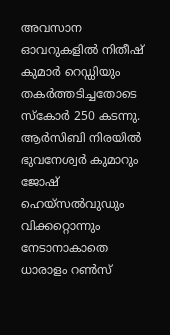അവസാന ഓവറുകളിൽ നിതീഷ് കുമാർ റെഡ്ഡിയും തകർത്തടിച്ചതോടെ സ്കോർ 250 കടന്നു. ആർസിബി നിരയിൽ ഭുവനേശ്വർ കുമാറും ജോഷ് ഹെയ്‌സൽവുഡും വിക്കറ്റൊന്നും നേടാനാകാതെ ധാരാളം റൺസ്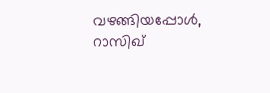വഴങ്ങിയപ്പോൾ, റാസിഖ്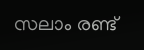സലാം രണ്ട്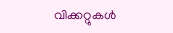വിക്കറ്റുകൾ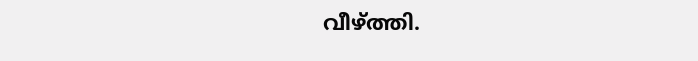വീഴ്ത്തി.